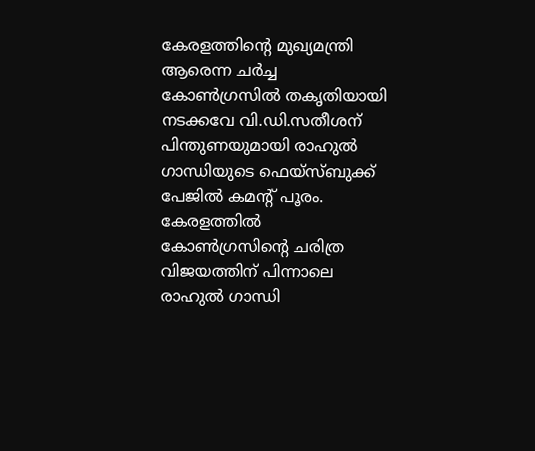കേരളത്തിന്റെ മുഖ്യമന്ത്രി ആരെന്ന ചര്‍ച്ച കോണ്‍ഗ്രസില്‍ തകൃതിയായി നടക്കവേ വി.ഡി.സതീശന് പിന്തുണയുമായി രാഹുല്‍ ഗാന്ധിയുടെ ഫെയ്സ്ബുക്ക് പേജില്‍ കമന്‍റ് പൂരം. കേരളത്തില്‍ കോണ്‍ഗ്രസിന്‍റെ ചരിത്ര വിജയത്തിന് പിന്നാലെ രാഹുല്‍ ഗാന്ധി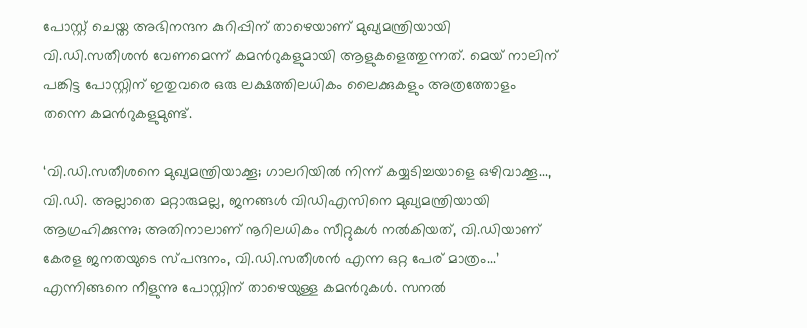പോസ്റ്റ് ചെയ്ത അഭിനന്ദന കുറിപ്പിന് താഴെയാണ് മുഖ്യമന്ത്രിയായി വി.ഡി.സതീശന്‍ വേണമെന്ന് കമന്‍റുകളുമായി ആളുകളെത്തുന്നത്. മെയ് നാലിന് പങ്കിട്ട പോസ്റ്റിന് ഇതുവരെ ഒരു ലക്ഷത്തിലധികം ലൈക്കുകളും അത്രത്തോളം തന്നെ കമന്‍റുകളുമുണ്ട്.

‘വി.ഡി.സതീശനെ മുഖ്യമന്ത്രിയാക്കൂ; ഗാലറിയിൽ നിന്ന് കയ്യടിച്ചയാളെ ഒഴിവാക്കൂ..., വി.ഡി. അല്ലാതെ മറ്റാരുമല്ല, ജനങ്ങൾ വിഡിഎസിനെ മുഖ്യമന്ത്രിയായി ആഗ്രഹിക്കുന്നു; അതിനാലാണ് നൂറിലധികം സീറ്റുകള്‍ നല്‍കിയത്, വി.ഡിയാണ് കേരള ജനതയുടെ സ്പന്ദനം, വി.ഡി.സതീശൻ എന്ന ഒറ്റ പേര് മാത്രം...’ എന്നിങ്ങനെ നീളുന്നു പോസ്റ്റിന് താഴെയുള്ള കമന്‍റുകള്‍. സനൽ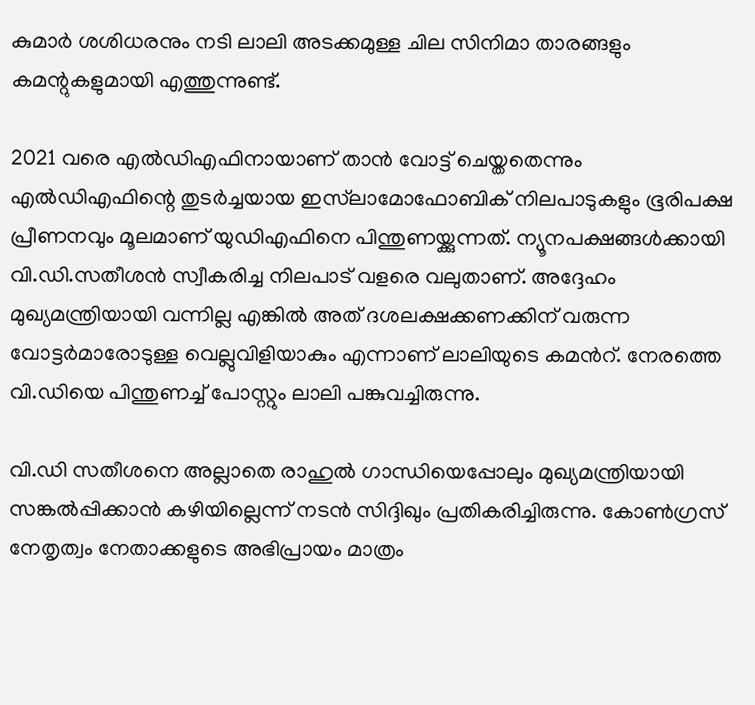കുമാര്‍ ശശിധരനും നടി ലാലി അടക്കമുള്ള ചില സിനിമാ താരങ്ങളും കമന്റുകളുമായി എത്തുന്നുണ്ട്.

2021 വരെ എൽഡിഎഫിനായാണ് താന്‍ വോട്ട് ചെയ്തതെന്നും എൽഡിഎഫിന്റെ തുടര്‍ച്ചയായ ഇസ്‌ലാമോഫോബിക് നിലപാടുകളും ഭൂരിപക്ഷ പ്രീണനവും മൂലമാണ് യുഡിഎഫിനെ പിന്തുണയ്ക്കുന്നത്. ന്യൂനപക്ഷങ്ങൾക്കായി വി.ഡി.സതീശൻ സ്വീകരിച്ച നിലപാട് വളരെ വലുതാണ്. അദ്ദേഹം മുഖ്യമന്ത്രിയായി വന്നില്ല എങ്കിൽ അത് ദശലക്ഷക്കണക്കിന് വരുന്ന വോട്ടര്‍മാരോടുള്ള വെല്ലുവിളിയാകും എന്നാണ് ലാലിയുടെ കമന്‍റ്. നേരത്തെ വി.ഡിയെ പിന്തുണച്ച് പോസ്റ്റും ലാലി പങ്കുവച്ചിരുന്നു.

വി.ഡി സതീശനെ അല്ലാതെ രാഹുല്‍ ഗാന്ധിയെപ്പോലും മുഖ്യമന്ത്രിയായി സങ്കല്‍പ്പിക്കാന്‍ കഴിയില്ലെന്ന് നടന്‍ സിദ്ദിഖും പ്രതികരിച്ചിരുന്നു. കോണ്‍ഗ്രസ് നേതൃത്വം നേതാക്കളുടെ അഭിപ്രായം മാത്രം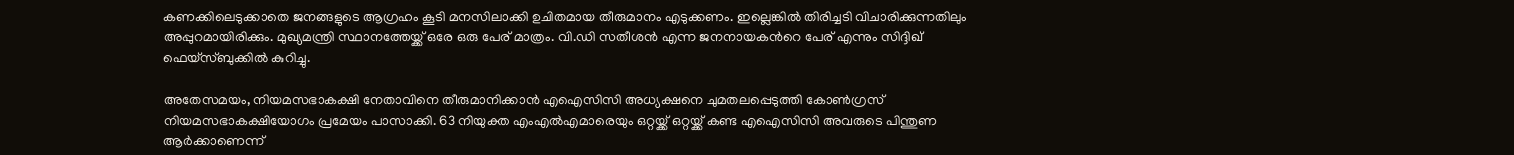കണക്കിലെടുക്കാതെ ജനങ്ങളുടെ ആഗ്രഹം കൂടി മനസിലാക്കി ഉചിതമായ തീരുമാനം എടുക്കണം. ഇല്ലെങ്കില്‍ തിരിച്ചടി വിചാരിക്കുന്നതിലും അപ്പുറമായിരിക്കും. മുഖ്യമന്ത്രി സ്ഥാനത്തേയ്ക്ക് ഒരേ ഒരു പേര് മാത്രം. വി.ഡി സതീശന്‍ എന്ന ജനനായകന്‍റെ പേര് എന്നും സിദ്ദിഖ് ഫെയ്സ്ബുക്കില്‍ കുറിച്ചു.

അതേസമയം, നിയമസഭാകക്ഷി നേതാവിനെ തീരുമാനിക്കാന്‍ എഐസിസി അധ്യക്ഷനെ ചുമതലപ്പെടുത്തി കോണ്‍ഗ്രസ് നിയമസഭാകക്ഷിയോഗം പ്രമേയം പാസാക്കി. 63 നിയുക്ത എംഎൽഎമാരെയും ഒറ്റയ്ക്ക് ഒറ്റയ്ക്ക് കണ്ട എഐസിസി അവരുടെ പിന്തുണ ആർക്കാണെന്ന്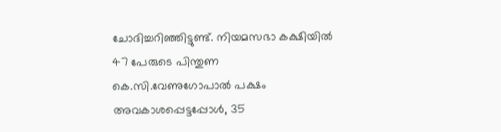ചോദിച്ചറിഞ്ഞിട്ടുണ്ട്. നിയമസഭാ കക്ഷിയിൽ 47 പേരുടെ പിന്തുണ കെ.സി.വേണുഗോപാൽ പക്ഷം അവകാശപ്പെട്ടപ്പോൾ, 35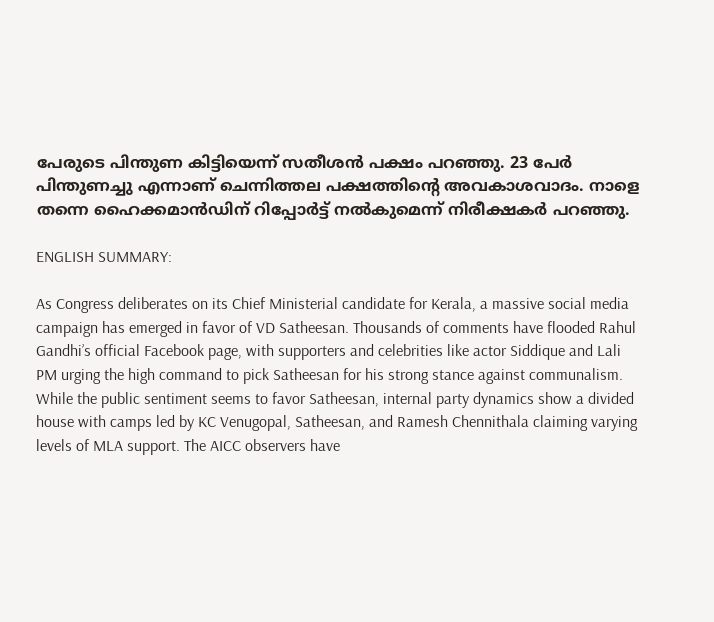പേരുടെ പിന്തുണ കിട്ടിയെന്ന് സതീശൻ പക്ഷം പറഞ്ഞു. 23 പേർ പിന്തുണച്ചു എന്നാണ് ചെന്നിത്തല പക്ഷത്തിന്റെ അവകാശവാദം. നാളെ തന്നെ ഹൈക്കമാൻഡിന് റിപ്പോർട്ട് നൽകുമെന്ന് നിരീക്ഷകർ പറഞ്ഞു.

ENGLISH SUMMARY:

As Congress deliberates on its Chief Ministerial candidate for Kerala, a massive social media campaign has emerged in favor of VD Satheesan. Thousands of comments have flooded Rahul Gandhi’s official Facebook page, with supporters and celebrities like actor Siddique and Lali PM urging the high command to pick Satheesan for his strong stance against communalism. While the public sentiment seems to favor Satheesan, internal party dynamics show a divided house with camps led by KC Venugopal, Satheesan, and Ramesh Chennithala claiming varying levels of MLA support. The AICC observers have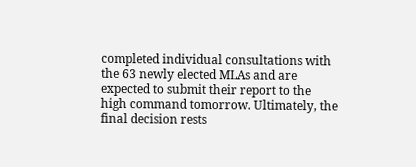completed individual consultations with the 63 newly elected MLAs and are expected to submit their report to the high command tomorrow. Ultimately, the final decision rests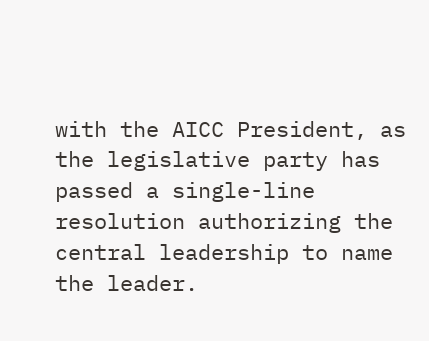with the AICC President, as the legislative party has passed a single-line resolution authorizing the central leadership to name the leader.